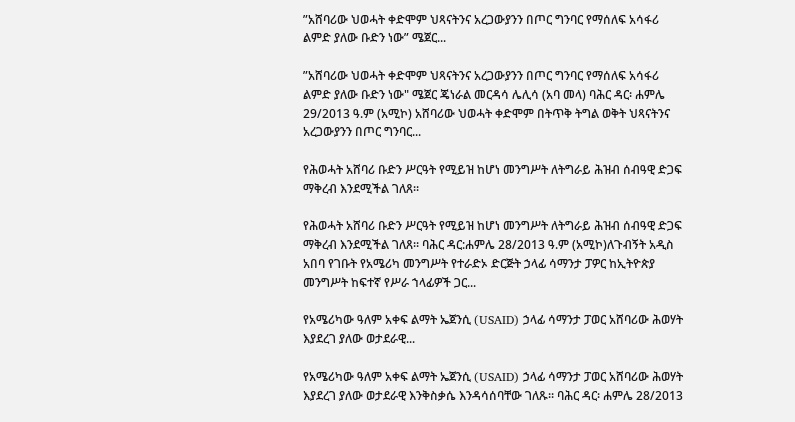”አሸባሪው ህወሓት ቀድሞም ህጻናትንና አረጋውያንን በጦር ግንባር የማሰለፍ አሳፋሪ ልምድ ያለው ቡድን ነው” ሜጀር...

”አሸባሪው ህወሓት ቀድሞም ህጻናትንና አረጋውያንን በጦር ግንባር የማሰለፍ አሳፋሪ ልምድ ያለው ቡድን ነው" ሜጀር ጄነራል መርዳሳ ሌሊሳ (አባ መላ) ባሕር ዳር፡ ሐምሌ 29/2013 ዓ.ም (አሚኮ) አሸባሪው ህወሓት ቀድሞም በትጥቅ ትግል ወቅት ህጻናትንና አረጋውያንን በጦር ግንባር...

የሕወሓት አሸባሪ ቡድን ሥርዓት የሚይዝ ከሆነ መንግሥት ለትግራይ ሕዝብ ሰብዓዊ ድጋፍ ማቅረብ እንደሚችል ገለጸ።

የሕወሓት አሸባሪ ቡድን ሥርዓት የሚይዝ ከሆነ መንግሥት ለትግራይ ሕዝብ ሰብዓዊ ድጋፍ ማቅረብ እንደሚችል ገለጸ። ባሕር ዳር:ሐምሌ 28/2013 ዓ.ም (አሚኮ)ለጉብኝት አዲስ አበባ የገቡት የአሜሪካ መንግሥት የተራድኦ ድርጅት ኃላፊ ሳማንታ ፓዎር ከኢትዮጵያ መንግሥት ከፍተኛ የሥራ ኀላፊዎች ጋር...

የአሜሪካው ዓለም አቀፍ ልማት ኤጀንሲ (USAID) ኃላፊ ሳማንታ ፓወር አሸባሪው ሕወሃት እያደረገ ያለው ወታደራዊ...

የአሜሪካው ዓለም አቀፍ ልማት ኤጀንሲ (USAID) ኃላፊ ሳማንታ ፓወር አሸባሪው ሕወሃት እያደረገ ያለው ወታደራዊ እንቅስቃሴ እንዳሳሰባቸው ገለጹ። ባሕር ዳር፡ ሐምሌ 28/2013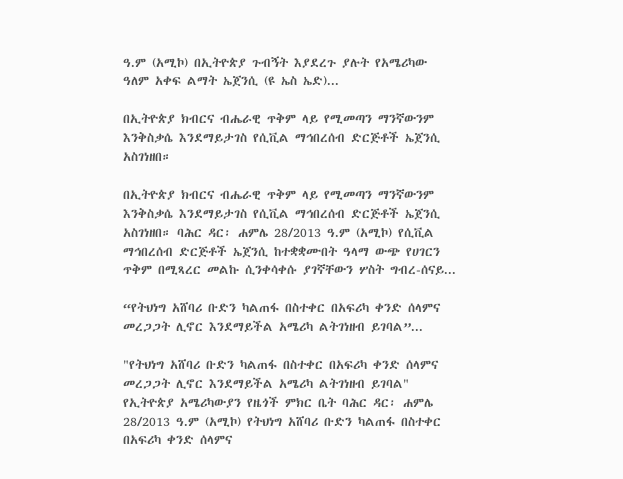ዓ.ም (አሚኮ) በኢትዮጵያ ጉብኝት እያደረጉ ያሉት የአሜሪካው ዓለም አቀፍ ልማት ኤጀንሲ (ዩ ኤስ ኤድ)...

በኢትዮጵያ ክብርና ብሔራዊ ጥቅም ላይ የሚመጣን ማንኛውንም እንቅስቃሴ እንደማይታገስ የሲቪል ማኅበረሰብ ድርጅቶች ኤጀንሲ አስገነዘበ።

በኢትዮጵያ ክብርና ብሔራዊ ጥቅም ላይ የሚመጣን ማንኛውንም እንቅስቃሴ እንደማይታገስ የሲቪል ማኅበረሰብ ድርጅቶች ኤጀንሲ አስገነዘበ። ባሕር ዳር፡ ሐምሌ 28/2013 ዓ.ም (አሚኮ) የሲቪል ማኅበረሰብ ድርጅቶች ኤጀንሲ ከተቋቋሙበት ዓላማ ውጭ የሀገርን ጥቅም በሚጻረር መልኩ ሲንቀሳቀሱ ያገኛቸውን ሦስት ግብረ-ሰናይ...

“የትህነግ አሸባሪ ቡድን ካልጠፋ በስተቀር በአፍሪካ ቀንድ ሰላምና መረጋጋት ሊኖር እንደማይችል አሜሪካ ልትገነዘብ ይገባል”...

"የትህነግ አሸባሪ ቡድን ካልጠፋ በስተቀር በአፍሪካ ቀንድ ሰላምና መረጋጋት ሊኖር እንደማይችል አሜሪካ ልትገነዘብ ይገባል" የኢትዮጵያ አሜሪካውያን የዜጎች ምክር ቤት ባሕር ዳር፡ ሐምሌ 28/2013 ዓ.ም (አሚኮ) የትህነግ አሸባሪ ቡድን ካልጠፋ በስተቀር በአፍሪካ ቀንድ ሰላምና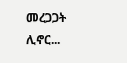መረጋጋት ሊኖር...